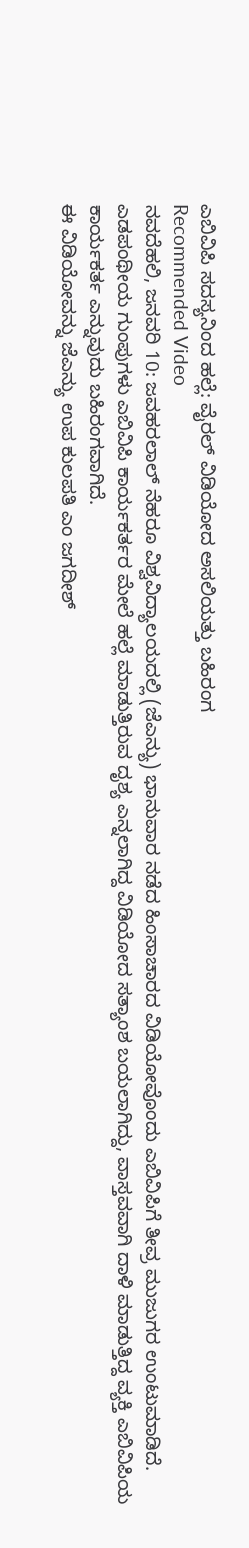ಎಬಿವಿಪಿ ಸದಸ್ಯನಿಂದ ಹಲ್ಲೆ: ವೈರಲ್ ವಿಡಿಯೋದ ಅಸಲಿಯತ್ತು ಬಹಿರಂಗ
Recommended Video
ನವದೆಹಲಿ, ಜನವರಿ 10: ಜವಹರಲಾಲ್ ನೆಹರೂ ವಿಶ್ವವಿದ್ಯಾಲಯದಲ್ಲಿ (ಜೆಎನ್ಯು) ಭಾನುವಾರ ನಡೆದ ಹಿಂಸಾಚಾರದ ವಿಡಿಯೋವೊಂದು ಎಬಿವಿಪಿಗೆ ತೀವ್ರ ಮುಜುಗರ ಉಂಟುಮಾಡಿದೆ. ಎಡಪಂಥೀಯ ಗುಂಪುಗಳು ಎಬಿವಿಪಿ ಕಾರ್ಯಕರ್ತರ ಮೇಲೆ ಹಲ್ಲೆ ಮಾಡುತ್ತಿರುವ ದೃಶ್ಯ ಎನ್ನಲಾಗಿದ್ದ ವಿಡಿಯೋದ ಸತ್ಯಾಂಶ ಬಯಲಾಗಿದ್ದು, ವಾಸ್ತವವಾಗಿ ದಾಳಿ ಮಾಡುತ್ತಿದ್ದ ವ್ಯಕ್ತಿ ಎಬಿವಿಪಿಯ ಕಾರ್ಯಕರ್ತ ಎನ್ನುವುದು ಬಹಿರಂಗವಾಗಿದೆ.
ಈ ವಿಡಿಯೋವನ್ನು ಜೆಎನ್ಯು ಉಪ ಕುಲಪತಿ ಎಂ ಜಗದೀಶ್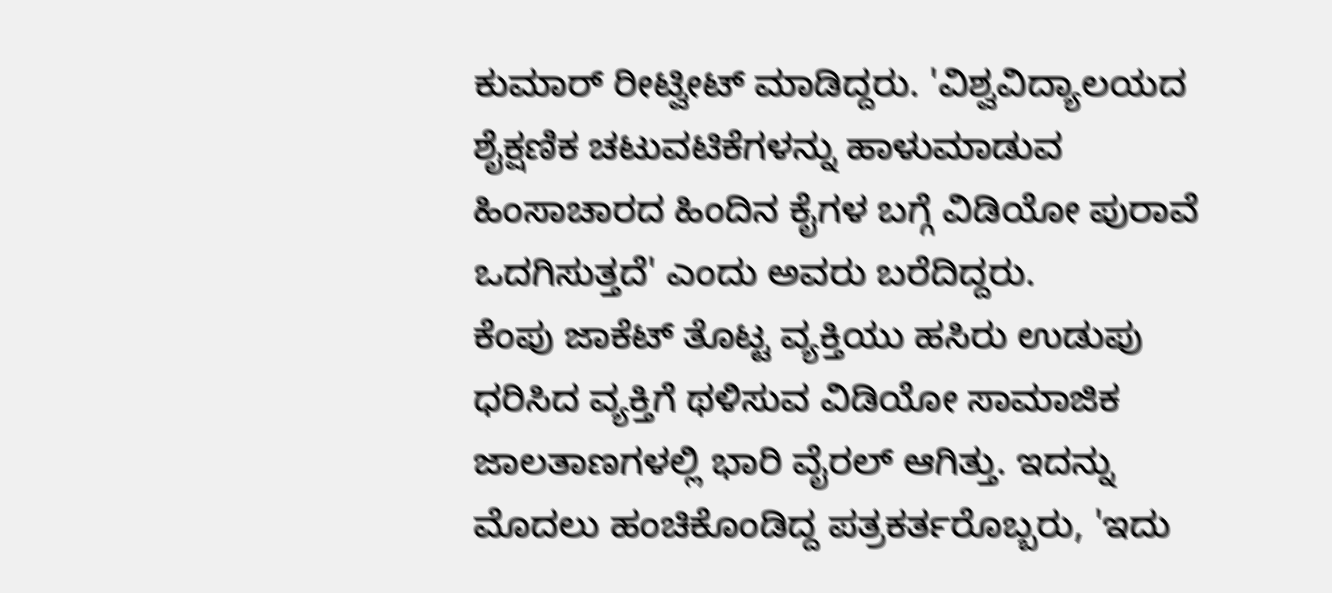ಕುಮಾರ್ ರೀಟ್ವೀಟ್ ಮಾಡಿದ್ದರು. 'ವಿಶ್ವವಿದ್ಯಾಲಯದ ಶೈಕ್ಷಣಿಕ ಚಟುವಟಿಕೆಗಳನ್ನು ಹಾಳುಮಾಡುವ ಹಿಂಸಾಚಾರದ ಹಿಂದಿನ ಕೈಗಳ ಬಗ್ಗೆ ವಿಡಿಯೋ ಪುರಾವೆ ಒದಗಿಸುತ್ತದೆ' ಎಂದು ಅವರು ಬರೆದಿದ್ದರು.
ಕೆಂಪು ಜಾಕೆಟ್ ತೊಟ್ಟ ವ್ಯಕ್ತಿಯು ಹಸಿರು ಉಡುಪು ಧರಿಸಿದ ವ್ಯಕ್ತಿಗೆ ಥಳಿಸುವ ವಿಡಿಯೋ ಸಾಮಾಜಿಕ ಜಾಲತಾಣಗಳಲ್ಲಿ ಭಾರಿ ವೈರಲ್ ಆಗಿತ್ತು. ಇದನ್ನು ಮೊದಲು ಹಂಚಿಕೊಂಡಿದ್ದ ಪತ್ರಕರ್ತರೊಬ್ಬರು, 'ಇದು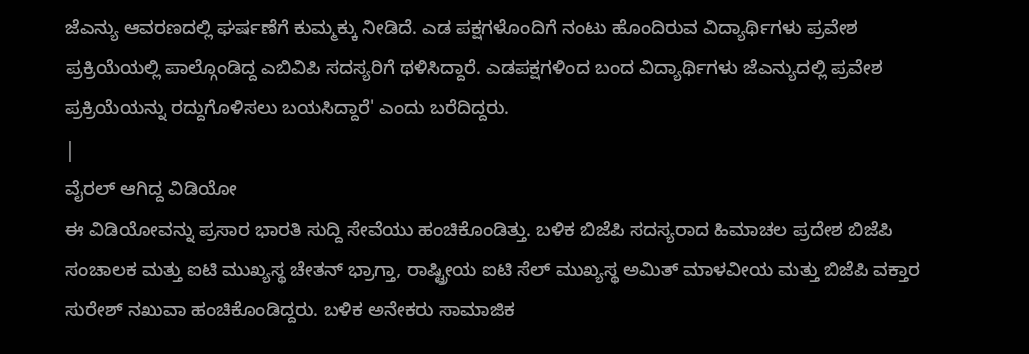ಜೆಎನ್ಯು ಆವರಣದಲ್ಲಿ ಘರ್ಷಣೆಗೆ ಕುಮ್ಮಕ್ಕು ನೀಡಿದೆ. ಎಡ ಪಕ್ಷಗಳೊಂದಿಗೆ ನಂಟು ಹೊಂದಿರುವ ವಿದ್ಯಾರ್ಥಿಗಳು ಪ್ರವೇಶ ಪ್ರಕ್ರಿಯೆಯಲ್ಲಿ ಪಾಲ್ಗೊಂಡಿದ್ದ ಎಬಿವಿಪಿ ಸದಸ್ಯರಿಗೆ ಥಳಿಸಿದ್ದಾರೆ. ಎಡಪಕ್ಷಗಳಿಂದ ಬಂದ ವಿದ್ಯಾರ್ಥಿಗಳು ಜೆಎನ್ಯುದಲ್ಲಿ ಪ್ರವೇಶ ಪ್ರಕ್ರಿಯೆಯನ್ನು ರದ್ದುಗೊಳಿಸಲು ಬಯಸಿದ್ದಾರೆ' ಎಂದು ಬರೆದಿದ್ದರು.
|
ವೈರಲ್ ಆಗಿದ್ದ ವಿಡಿಯೋ
ಈ ವಿಡಿಯೋವನ್ನು ಪ್ರಸಾರ ಭಾರತಿ ಸುದ್ದಿ ಸೇವೆಯು ಹಂಚಿಕೊಂಡಿತ್ತು. ಬಳಿಕ ಬಿಜೆಪಿ ಸದಸ್ಯರಾದ ಹಿಮಾಚಲ ಪ್ರದೇಶ ಬಿಜೆಪಿ ಸಂಚಾಲಕ ಮತ್ತು ಐಟಿ ಮುಖ್ಯಸ್ಥ ಚೇತನ್ ಭ್ರಾಗ್ತಾ, ರಾಷ್ಟ್ರೀಯ ಐಟಿ ಸೆಲ್ ಮುಖ್ಯಸ್ಥ ಅಮಿತ್ ಮಾಳವೀಯ ಮತ್ತು ಬಿಜೆಪಿ ವಕ್ತಾರ ಸುರೇಶ್ ನಖುವಾ ಹಂಚಿಕೊಂಡಿದ್ದರು. ಬಳಿಕ ಅನೇಕರು ಸಾಮಾಜಿಕ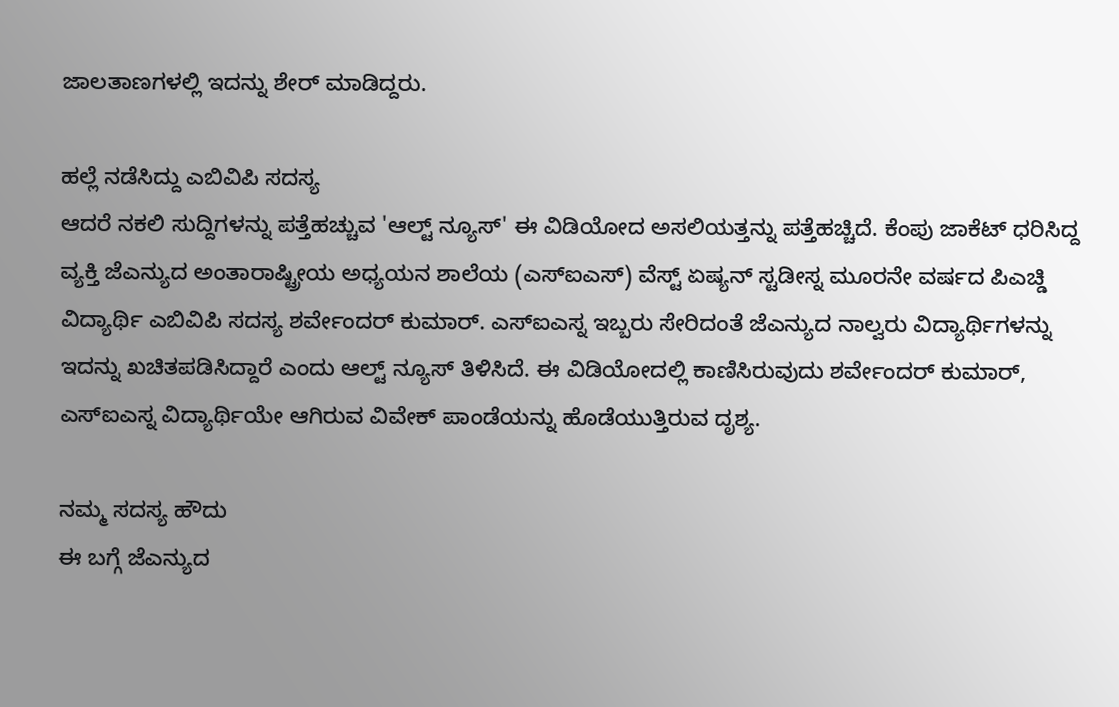ಜಾಲತಾಣಗಳಲ್ಲಿ ಇದನ್ನು ಶೇರ್ ಮಾಡಿದ್ದರು.

ಹಲ್ಲೆ ನಡೆಸಿದ್ದು ಎಬಿವಿಪಿ ಸದಸ್ಯ
ಆದರೆ ನಕಲಿ ಸುದ್ದಿಗಳನ್ನು ಪತ್ತೆಹಚ್ಚುವ 'ಆಲ್ಟ್ ನ್ಯೂಸ್' ಈ ವಿಡಿಯೋದ ಅಸಲಿಯತ್ತನ್ನು ಪತ್ತೆಹಚ್ಚಿದೆ. ಕೆಂಪು ಜಾಕೆಟ್ ಧರಿಸಿದ್ದ ವ್ಯಕ್ತಿ ಜೆಎನ್ಯುದ ಅಂತಾರಾಷ್ಟ್ರೀಯ ಅಧ್ಯಯನ ಶಾಲೆಯ (ಎಸ್ಐಎಸ್) ವೆಸ್ಟ್ ಏಷ್ಯನ್ ಸ್ಟಡೀಸ್ನ ಮೂರನೇ ವರ್ಷದ ಪಿಎಚ್ಡಿ ವಿದ್ಯಾರ್ಥಿ ಎಬಿವಿಪಿ ಸದಸ್ಯ ಶರ್ವೇಂದರ್ ಕುಮಾರ್. ಎಸ್ಐಎಸ್ನ ಇಬ್ಬರು ಸೇರಿದಂತೆ ಜೆಎನ್ಯುದ ನಾಲ್ವರು ವಿದ್ಯಾರ್ಥಿಗಳನ್ನು ಇದನ್ನು ಖಚಿತಪಡಿಸಿದ್ದಾರೆ ಎಂದು ಆಲ್ಟ್ ನ್ಯೂಸ್ ತಿಳಿಸಿದೆ. ಈ ವಿಡಿಯೋದಲ್ಲಿ ಕಾಣಿಸಿರುವುದು ಶರ್ವೇಂದರ್ ಕುಮಾರ್, ಎಸ್ಐಎಸ್ನ ವಿದ್ಯಾರ್ಥಿಯೇ ಆಗಿರುವ ವಿವೇಕ್ ಪಾಂಡೆಯನ್ನು ಹೊಡೆಯುತ್ತಿರುವ ದೃಶ್ಯ.

ನಮ್ಮ ಸದಸ್ಯ ಹೌದು
ಈ ಬಗ್ಗೆ ಜೆಎನ್ಯುದ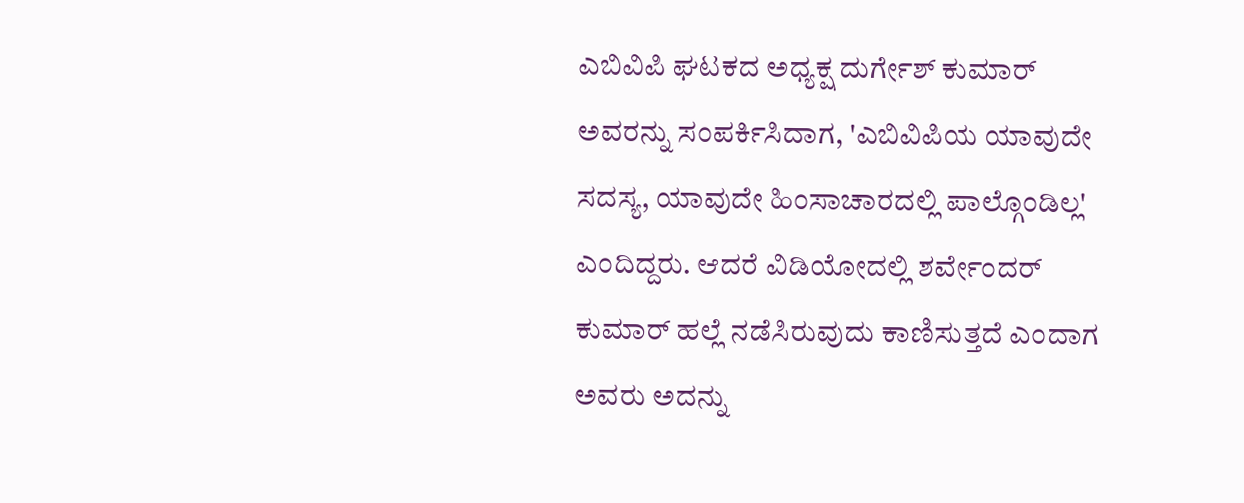ಎಬಿವಿಪಿ ಘಟಕದ ಅಧ್ಯಕ್ಷ ದುರ್ಗೇಶ್ ಕುಮಾರ್ ಅವರನ್ನು ಸಂಪರ್ಕಿಸಿದಾಗ, 'ಎಬಿವಿಪಿಯ ಯಾವುದೇ ಸದಸ್ಯ, ಯಾವುದೇ ಹಿಂಸಾಚಾರದಲ್ಲಿ ಪಾಲ್ಗೊಂಡಿಲ್ಲ' ಎಂದಿದ್ದರು. ಆದರೆ ವಿಡಿಯೋದಲ್ಲಿ ಶರ್ವೇಂದರ್ ಕುಮಾರ್ ಹಲ್ಲೆ ನಡೆಸಿರುವುದು ಕಾಣಿಸುತ್ತದೆ ಎಂದಾಗ ಅವರು ಅದನ್ನು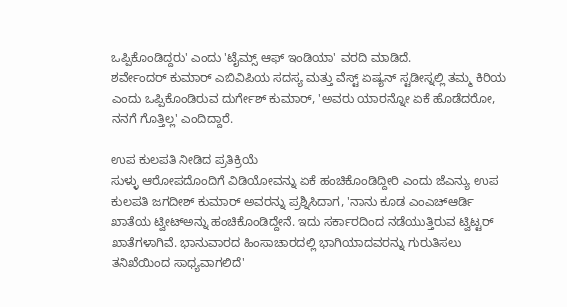ಒಪ್ಪಿಕೊಂಡಿದ್ದರು' ಎಂದು 'ಟೈಮ್ಸ್ ಆಫ್ ಇಂಡಿಯಾ' ವರದಿ ಮಾಡಿದೆ.
ಶರ್ವೇಂದರ್ ಕುಮಾರ್ ಎಬಿವಿಪಿಯ ಸದಸ್ಯ ಮತ್ತು ವೆಸ್ಟ್ ಏಷ್ಯನ್ ಸ್ಟಡೀಸ್ನಲ್ಲಿ ತಮ್ಮ ಕಿರಿಯ ಎಂದು ಒಪ್ಪಿಕೊಂಡಿರುವ ದುರ್ಗೇಶ್ ಕುಮಾರ್, 'ಅವರು ಯಾರನ್ನೋ ಏಕೆ ಹೊಡೆದರೋ, ನನಗೆ ಗೊತ್ತಿಲ್ಲ' ಎಂದಿದ್ದಾರೆ.

ಉಪ ಕುಲಪತಿ ನೀಡಿದ ಪ್ರತಿಕ್ರಿಯೆ
ಸುಳ್ಳು ಆರೋಪದೊಂದಿಗೆ ವಿಡಿಯೋವನ್ನು ಏಕೆ ಹಂಚಿಕೊಂಡಿದ್ದೀರಿ ಎಂದು ಜೆಎನ್ಯು ಉಪ ಕುಲಪತಿ ಜಗದೀಶ್ ಕುಮಾರ್ ಅವರನ್ನು ಪ್ರಶ್ನಿಸಿದಾಗ, 'ನಾನು ಕೂಡ ಎಂಎಚ್ಆರ್ಡಿ ಖಾತೆಯ ಟ್ವೀಟ್ಅನ್ನು ಹಂಚಿಕೊಂಡಿದ್ದೇನೆ. ಇದು ಸರ್ಕಾರದಿಂದ ನಡೆಯುತ್ತಿರುವ ಟ್ವಿಟ್ಟರ್ ಖಾತೆಗಳಾಗಿವೆ. ಭಾನುವಾರದ ಹಿಂಸಾಚಾರದಲ್ಲಿ ಭಾಗಿಯಾದವರನ್ನು ಗುರುತಿಸಲು ತನಿಖೆಯಿಂದ ಸಾಧ್ಯವಾಗಲಿದೆ'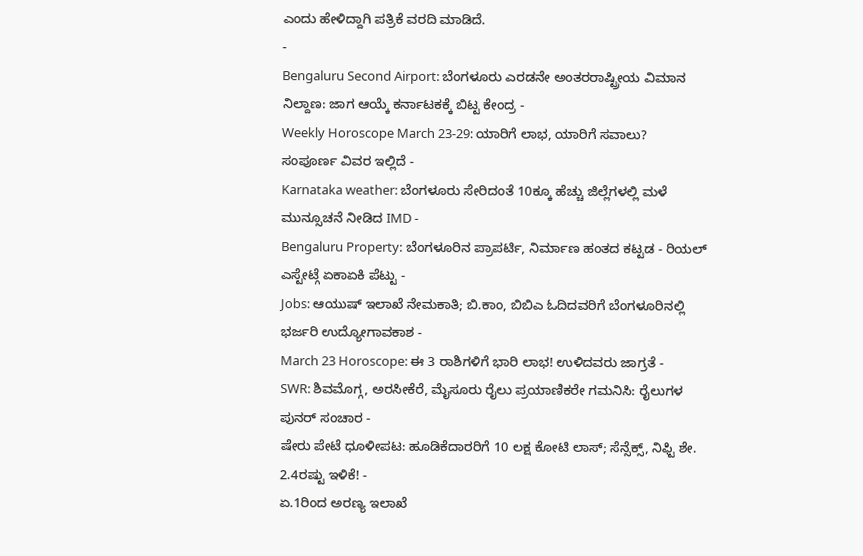ಎಂದು ಹೇಳಿದ್ದಾಗಿ ಪತ್ರಿಕೆ ವರದಿ ಮಾಡಿದೆ.
-
Bengaluru Second Airport: ಬೆಂಗಳೂರು ಎರಡನೇ ಅಂತರರಾಷ್ಟ್ರೀಯ ವಿಮಾನ ನಿಲ್ದಾಣ: ಜಾಗ ಆಯ್ಕೆ ಕರ್ನಾಟಕಕ್ಕೆ ಬಿಟ್ಟ ಕೇಂದ್ರ -
Weekly Horoscope March 23-29: ಯಾರಿಗೆ ಲಾಭ, ಯಾರಿಗೆ ಸವಾಲು? ಸಂಪೂರ್ಣ ವಿವರ ಇಲ್ಲಿದೆ -
Karnataka weather: ಬೆಂಗಳೂರು ಸೇರಿದಂತೆ 10ಕ್ಕೂ ಹೆಚ್ಚು ಜಿಲ್ಲೆಗಳಲ್ಲಿ ಮಳೆ ಮುನ್ಸೂಚನೆ ನೀಡಿದ IMD -
Bengaluru Property: ಬೆಂಗಳೂರಿನ ಪ್ರಾಪರ್ಟಿ, ನಿರ್ಮಾಣ ಹಂತದ ಕಟ್ಟಡ - ರಿಯಲ್ ಎಸ್ಟೇಟ್ಗೆ ಏಕಾಏಕಿ ಪೆಟ್ಟು -
Jobs: ಆಯುಷ್ ಇಲಾಖೆ ನೇಮಕಾತಿ; ಬಿ.ಕಾಂ, ಬಿಬಿಎ ಓದಿದವರಿಗೆ ಬೆಂಗಳೂರಿನಲ್ಲಿ ಭರ್ಜರಿ ಉದ್ಯೋಗಾವಕಾಶ -
March 23 Horoscope: ಈ 3 ರಾಶಿಗಳಿಗೆ ಭಾರಿ ಲಾಭ! ಉಳಿದವರು ಜಾಗ್ರತೆ -
SWR: ಶಿವಮೊಗ್ಗ, ಅರಸೀಕೆರೆ, ಮೈಸೂರು ರೈಲು ಪ್ರಯಾಣಿಕರೇ ಗಮನಿಸಿ: ರೈಲುಗಳ ಪುನರ್ ಸಂಚಾರ -
ಷೇರು ಪೇಟೆ ಧೂಳೀಪಟ: ಹೂಡಿಕೆದಾರರಿಗೆ 10 ಲಕ್ಷ ಕೋಟಿ ಲಾಸ್; ಸೆನ್ಸೆಕ್ಸ್, ನಿಫ್ಟಿ ಶೇ. 2.4ರಷ್ಟು ಇಳಿಕೆ! -
ಏ.1ರಿಂದ ಅರಣ್ಯ ಇಲಾಖೆ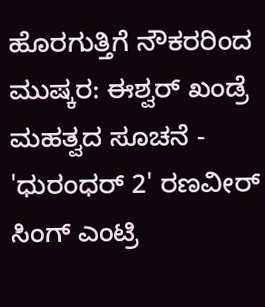ಹೊರಗುತ್ತಿಗೆ ನೌಕರರಿಂದ ಮುಷ್ಕರ: ಈಶ್ವರ್ ಖಂಡ್ರೆ ಮಹತ್ವದ ಸೂಚನೆ -
'ಧುರಂಧರ್ 2' ರಣವೀರ್ ಸಿಂಗ್ ಎಂಟ್ರಿ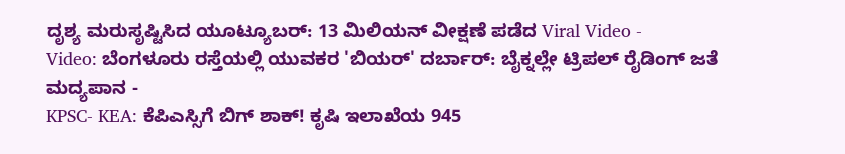ದೃಶ್ಯ ಮರುಸೃಷ್ಟಿಸಿದ ಯೂಟ್ಯೂಬರ್: 13 ಮಿಲಿಯನ್ ವೀಕ್ಷಣೆ ಪಡೆದ Viral Video -
Video: ಬೆಂಗಳೂರು ರಸ್ತೆಯಲ್ಲಿ ಯುವಕರ 'ಬಿಯರ್' ದರ್ಬಾರ್: ಬೈಕ್ನಲ್ಲೇ ಟ್ರಿಪಲ್ ರೈಡಿಂಗ್ ಜತೆ ಮದ್ಯಪಾನ -
KPSC- KEA: ಕೆಪಿಎಸ್ಸಿಗೆ ಬಿಗ್ ಶಾಕ್! ಕೃಷಿ ಇಲಾಖೆಯ 945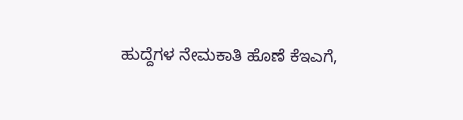ಹುದ್ದೆಗಳ ನೇಮಕಾತಿ ಹೊಣೆ ಕೆಇಎಗೆ,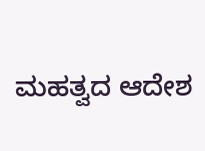ಮಹತ್ವದ ಆದೇಶ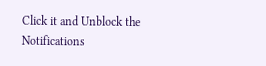Click it and Unblock the Notifications